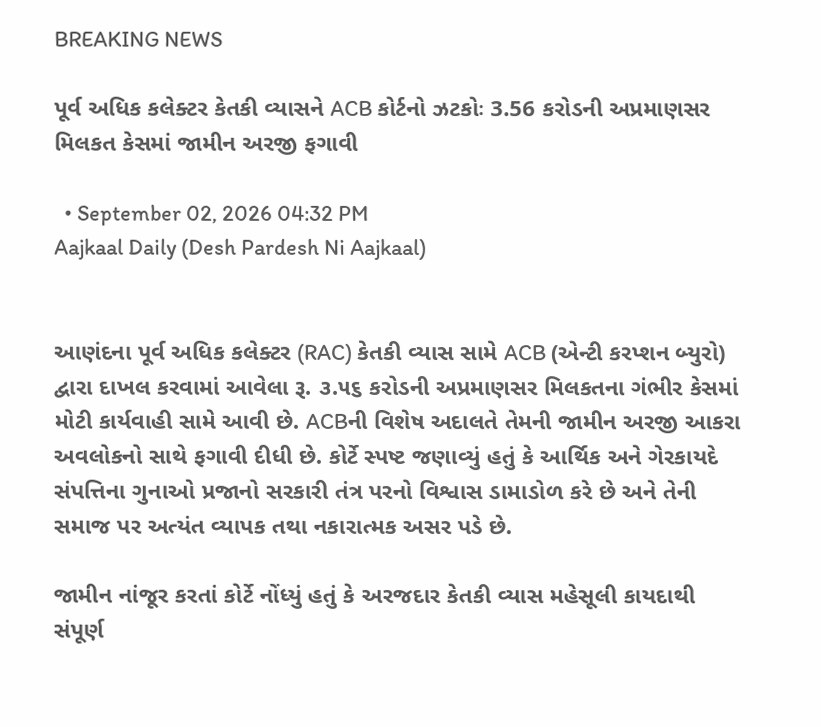BREAKING NEWS

પૂર્વ અધિક કલેક્ટર કેતકી વ્યાસને ACB કોર્ટનો ઝટકોઃ 3.56 કરોડની અપ્રમાણસર મિલકત કેસમાં જામીન અરજી ફગાવી

  • September 02, 2026 04:32 PM
Aajkaal Daily (Desh Pardesh Ni Aajkaal)


આણંદના પૂર્વ અધિક કલેક્ટર (RAC) કેતકી વ્યાસ સામે ACB (એન્ટી કરપ્શન બ્યુરો) દ્વારા દાખલ કરવામાં આવેલા રૂ. ૩.૫૬ કરોડની અપ્રમાણસર મિલકતના ગંભીર કેસમાં મોટી કાર્યવાહી સામે આવી છે. ACBની વિશેષ અદાલતે તેમની જામીન અરજી આકરા અવલોકનો સાથે ફગાવી દીધી છે. કોર્ટે સ્પષ્ટ જણાવ્યું હતું કે આર્થિક અને ગેરકાયદે સંપત્તિના ગુનાઓ પ્રજાનો સરકારી તંત્ર પરનો વિશ્વાસ ડામાડોળ કરે છે અને તેની સમાજ પર અત્યંત વ્યાપક તથા નકારાત્મક અસર પડે છે.

જામીન નાંજૂર કરતાં કોર્ટે નોંધ્યું હતું કે અરજદાર કેતકી વ્યાસ મહેસૂલી કાયદાથી સંપૂર્ણ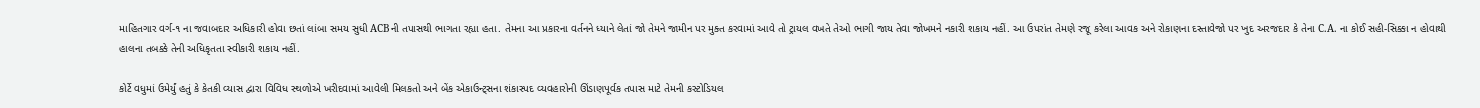માહિતગાર વર્ગ-૧ ના જવાબદાર અધિકારી હોવા છતાં લાંબા સમય સુધી ACBની તપાસથી ભાગતા રહ્યા હતા. તેમના આ પ્રકારના વર્તનને ધ્યાને લેતાં જો તેમને જામીન પર મુક્ત કરવામાં આવે તો ટ્રાયલ વખતે તેઓ ભાગી જાય તેવા જોખમને નકારી શકાય નહીં. આ ઉપરાંત તેમણે રજૂ કરેલા આવક અને રોકાણના દસ્તાવેજો પર ખુદ અરજદાર કે તેના C.A. ના કોઈ સહી-સિક્કા ન હોવાથી હાલના તબક્કે તેની અધિકૃતતા સ્વીકારી શકાય નહીં.

કોર્ટે વધુમાં ઉમેર્યું હતું કે કેતકી વ્યાસ દ્વારા વિવિધ સ્થળોએ ખરીદવામાં આવેલી મિલકતો અને બેંક એકાઉન્ટ્સના શંકાસ્પદ વ્યવહારોની ઊંડાણપૂર્વક તપાસ માટે તેમની કસ્ટોડિયલ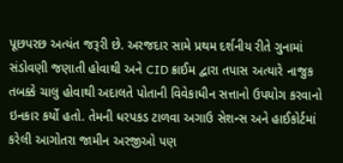પૂછપરછ અત્યંત જરૂરી છે. અરજદાર સામે પ્રથમ દર્શનીય રીતે ગુનામાં સંડોવણી જણાતી હોવાથી અને CID ક્રાઈમ દ્વારા તપાસ અત્યારે નાજુક તબક્કે ચાલુ હોવાથી અદાલતે પોતાની વિવેકાધીન સત્તાનો ઉપયોગ કરવાનો ઇનકાર કર્યો હતો. તેમની ધરપકડ ટાળવા અગાઉ સેશન્સ અને હાઈકોર્ટમાં કરેલી આગોતરા જામીન અરજીઓ પણ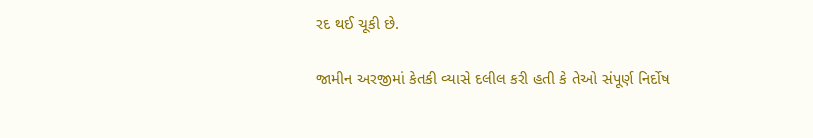રદ થઈ ચૂકી છે.

જામીન અરજીમાં કેતકી વ્યાસે દલીલ કરી હતી કે તેઓ સંપૂર્ણ નિર્દોષ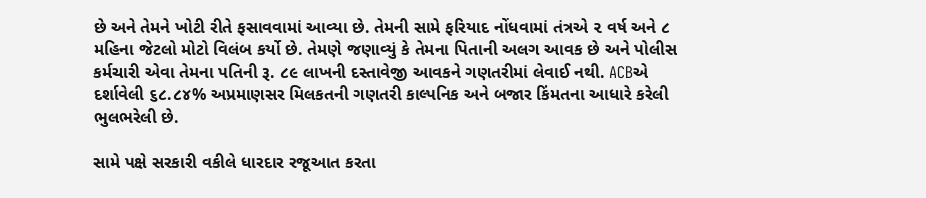છે અને તેમને ખોટી રીતે ફસાવવામાં આવ્યા છે. તેમની સામે ફરિયાદ નોંધવામાં તંત્રએ ૨ વર્ષ અને ૮ મહિના જેટલો મોટો વિલંબ કર્યો છે. તેમણે જણાવ્યું કે તેમના પિતાની અલગ આવક છે અને પોલીસ કર્મચારી એવા તેમના પતિની રૂ. ૮૯ લાખની દસ્તાવેજી આવકને ગણતરીમાં લેવાઈ નથી. ACBએ દર્શાવેલી ૬૮.૮૪% અપ્રમાણસર મિલકતની ગણતરી કાલ્પનિક અને બજાર કિંમતના આધારે કરેલી ભુલભરેલી છે.

સામે પક્ષે સરકારી વકીલે ધારદાર રજૂઆત કરતા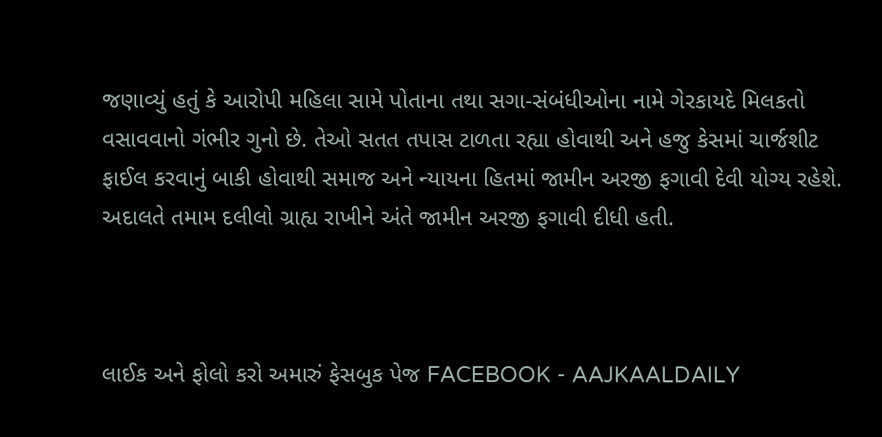જણાવ્યું હતું કે આરોપી મહિલા સામે પોતાના તથા સગા-સંબંધીઓના નામે ગેરકાયદે મિલકતો વસાવવાનો ગંભીર ગુનો છે. તેઓ સતત તપાસ ટાળતા રહ્યા હોવાથી અને હજુ કેસમાં ચાર્જશીટ ફાઈલ કરવાનું બાકી હોવાથી સમાજ અને ન્યાયના હિતમાં જામીન અરજી ફગાવી દેવી યોગ્ય રહેશે. અદાલતે તમામ દલીલો ગ્રાહ્ય રાખીને અંતે જામીન અરજી ફગાવી દીધી હતી.



લાઈક અને ફોલો કરો અમારું ફેસબુક પેજ FACEBOOK - AAJKAALDAILY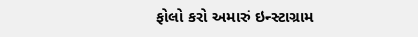ફોલો કરો અમારું ઇન્સ્ટાગ્રામ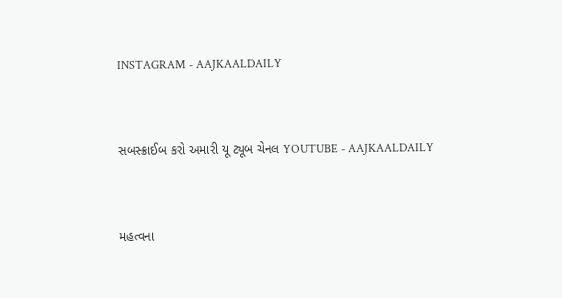INSTAGRAM - AAJKAALDAILY


સબસ્ક્રાઈબ કરો અમારી યૂ ટ્યૂબ ચેનલ YOUTUBE - AAJKAALDAILY


મહત્વના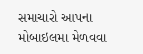સમાચારો આપના મોબાઇલમા મેળવવા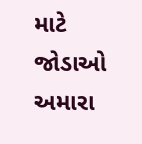માટે જોડાઓ અમારા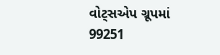વોટ્સએપ ગ્રૂપમાં  99251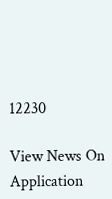12230

View News On Application